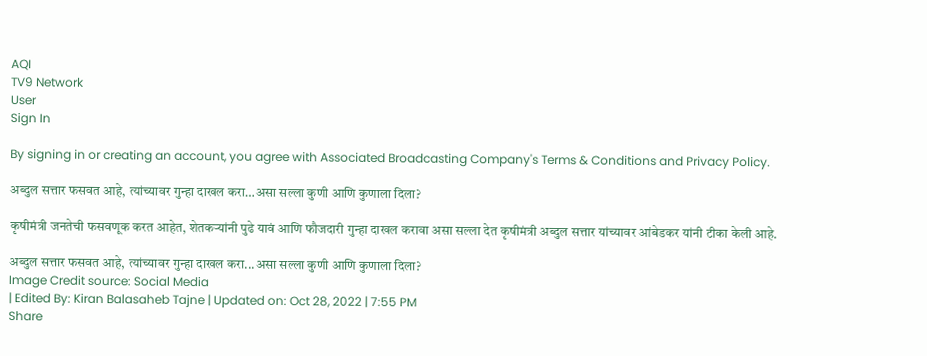AQI
TV9 Network
User
Sign In

By signing in or creating an account, you agree with Associated Broadcasting Company's Terms & Conditions and Privacy Policy.

अब्दुल सत्तार फसवत आहे, त्यांच्यावर गुन्हा दाखल करा…असा सल्ला कुणी आणि कुणाला दिला?

कृषीमंत्री जनतेची फसवणूक करत आहेत, शेतकऱ्यांनी पुढे यावं आणि फौजदारी गुन्हा दाखल करावा असा सल्ला देत कृषीमंत्री अब्दुल सत्तार यांच्यावर आंबेडकर यांनी टीका केली आहे.

अब्दुल सत्तार फसवत आहे, त्यांच्यावर गुन्हा दाखल करा...असा सल्ला कुणी आणि कुणाला दिला?
Image Credit source: Social Media
| Edited By: Kiran Balasaheb Tajne | Updated on: Oct 28, 2022 | 7:55 PM
Share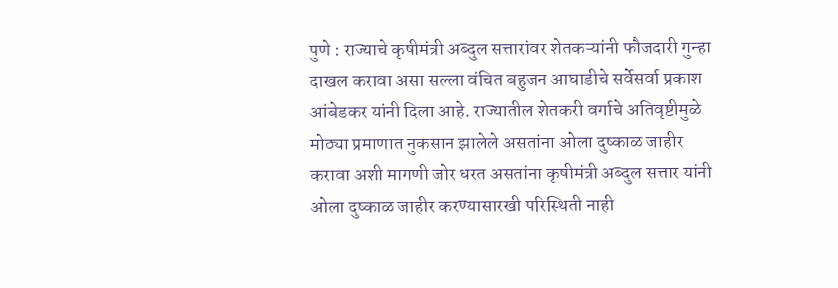पुणे : राज्याचे कृषीमंत्री अब्दुल सत्तारांवर शेतकऱ्यांनी फौजदारी गुन्हा दाखल करावा असा सल्ला वंचित बहुजन आघाडीचे सर्वेसर्वा प्रकाश आंबेडकर यांनी दिला आहे. राज्यातील शेतकरी वर्गाचे अतिवृष्टीमुळे मोठ्या प्रमाणात नुकसान झालेले असतांना ओला दुष्काळ जाहीर करावा अशी मागणी जोर धरत असतांना कृषीमंत्री अब्दुल सत्तार यांनी ओला दुष्काळ जाहीर करण्यासारखी परिस्थिती नाही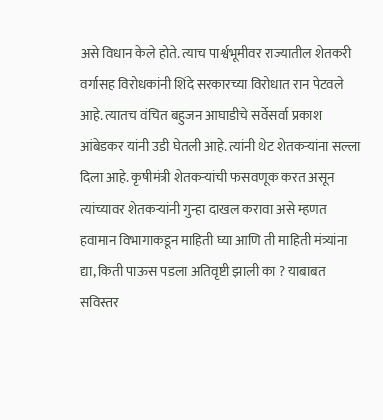असे विधान केले होते. त्याच पार्श्वभूमीवर राज्यातील शेतकरी वर्गासह विरोधकांनी शिंदे सरकारच्या विरोधात रान पेटवले आहे. त्यातच वंचित बहुजन आघाडीचे सर्वेसर्वा प्रकाश आंबेडकर यांनी उडी घेतली आहे. त्यांनी थेट शेतकऱ्यांना सल्ला दिला आहे. कृषीमंत्री शेतकऱ्यांची फसवणूक करत असून त्यांच्यावर शेतकऱ्यांनी गुन्हा दाखल करावा असे म्हणत हवामान विभागाकडून माहिती घ्या आणि ती माहिती मंत्र्यांना द्या, किती पाऊस पडला अतिवृष्टी झाली का ? याबाबत सविस्तर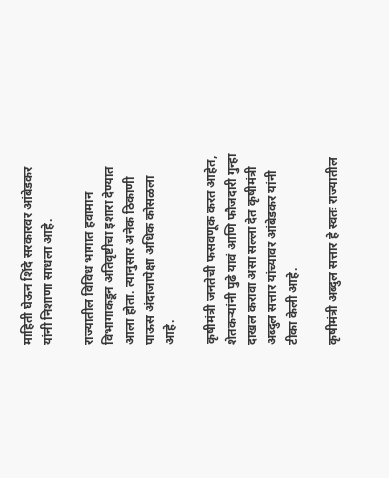माहिती घेऊन शिंदे सरकारवर आंबेडकर यांनी निशाणा साधला आहे.

राज्यातील विविध भागात हवामान विभागाकडून अतिवृष्टीचा इशारा देण्यात आला होता. त्यानुसार अनेक ठिकाणी पाऊस अंदाजापेक्षा अधिक कोसळला आहे.

कृषीमंत्री जनतेची फसवणूक करत आहेत, शेतकऱ्यांनी पुढे यावं आणि फौजदारी गुन्हा दाखल करावा असा सल्ला देत कृषीमंत्री अब्दुल सत्तार यांच्यावर आंबेडकर यांनी टीका केली आहे.

कृषीमंत्री अब्दुल सत्तार हे स्वतः राज्यातील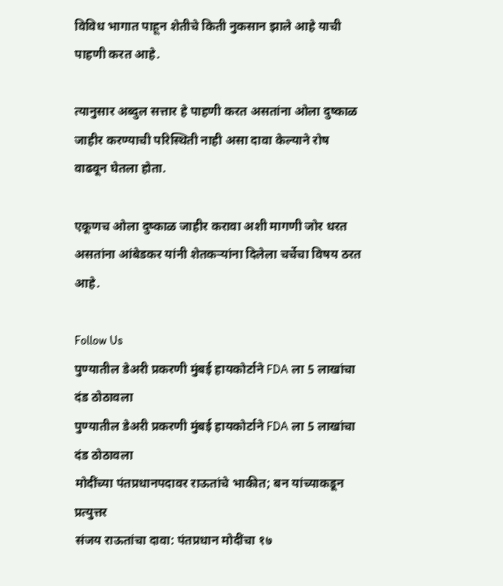विविध भागात पाहून शेतीचे किती नुकसान झाले आहे याची पाहणी करत आहे.

त्यानुसार अब्दुल सत्तार हे पाहणी करत असतांना ओला दुष्काळ जाहीर करण्याची परिस्थिती नाही असा दावा केल्याने रोष वाढवून घेतला होता.

एकूणच ओला दुष्काळ जाहीर करावा अशी मागणी जोर धरत असतांना आंबेडकर यांनी शेतकऱ्यांना दिलेला चर्चेचा विषय ठरत आहे.

Follow Us
पुण्यातील डेअरी प्रकरणी मुंबई हायकोर्टाने FDA ला 5 लाखांचा दंड ठोठावला
पुण्यातील डेअरी प्रकरणी मुंबई हायकोर्टाने FDA ला 5 लाखांचा दंड ठोठावला
मोदींच्या पंतप्रधानपदावर राऊतांचे भाकीत; बन यांच्याकडून प्रत्युत्तर
संजय राऊतांचा दावा: पंतप्रधान मोदींचा १७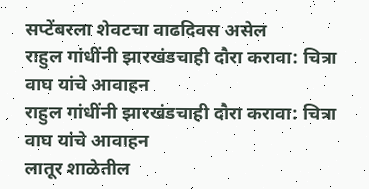सप्टेंबरला शेवटचा वाढदिवस असेल
राहुल गांधींनी झारखंडचाही दौरा करावा: चित्रा वाघ यांचे आवाहन
राहुल गांधींनी झारखंडचाही दौरा करावा: चित्रा वाघ यांचे आवाहन
लातूर शाळेतील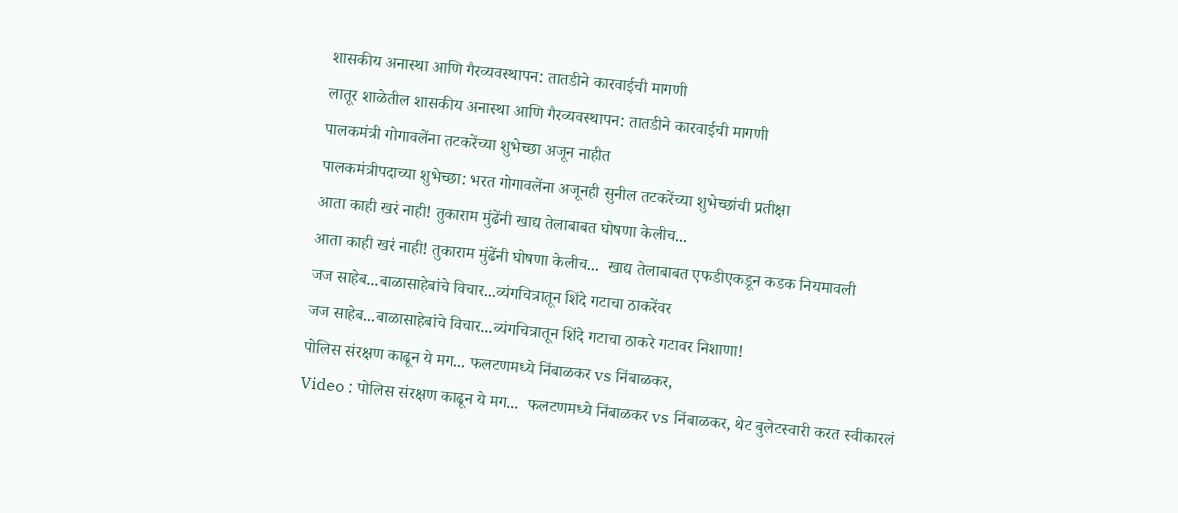शासकीय अनास्था आणि गैरव्यवस्थापन: तातडीने कारवाईची मागणी
लातूर शाळेतील शासकीय अनास्था आणि गैरव्यवस्थापन: तातडीने कारवाईची मागणी
पालकमंत्री गोगावलेंना तटकरेंच्या शुभेच्छा अजून नाहीत
पालकमंत्रीपदाच्या शुभेच्छा: भरत गोगावलेंना अजूनही सुनील तटकरेंच्या शुभेच्छांची प्रतीक्षा
आता काही खरं नाही! तुकाराम मुंढेंनी खाद्य तेलाबाबत घोषणा केलीच...
आता काही खरं नाही! तुकाराम मुंढेंनी घोषणा केलीच...  खाद्य तेलाबाबत एफडीएकडून कडक नियमावली
जज साहेब...बाळासाहेबांचे विचार...व्यंगचित्रातून शिंदे गटाचा ठाकरेंवर
जज साहेब...बाळासाहेबांचे विचार...व्यंगचित्रातून शिंदे गटाचा ठाकरे गटावर निशाणा!
पोलिस संरक्षण काढून ये मग... फलटणमध्ये निंबाळकर vs निंबाळकर,
Video : पोलिस संरक्षण काढून ये मग...  फलटणमध्ये निंबाळकर vs निंबाळकर, थेट बुलेटस्वारी करत स्वीकारलं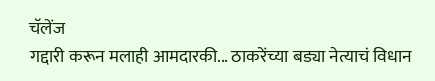चॅलेंज
गद्दारी करून मलाही आमदारकी... ठाकरेंच्या बड्या नेत्याचं विधान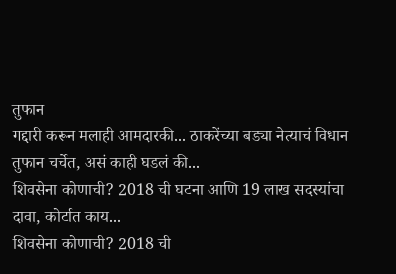तुफान
गद्दारी करून मलाही आमदारकी... ठाकरेंच्या बड्या नेत्याचं विधान तुफान चर्चेत, असं काही घडलं की...
शिवसेना कोणाची? 2018 ची घटना आणि 19 लाख सदस्यांचा दावा, कोर्टात काय...
शिवसेना कोणाची? 2018 ची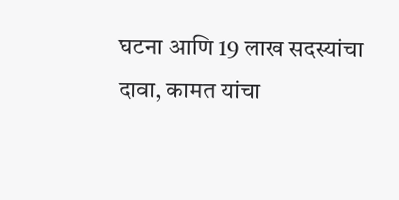घटना आणि 19 लाख सदस्यांचा दावा, कामत यांचा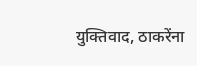युक्तिवाद, ठाकरेंना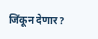जिंकून देणार?